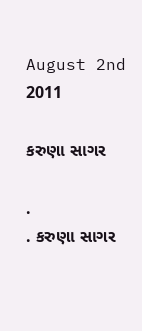August 2nd 2011

કરુણા સાગર

.                            . કરુણા સાગર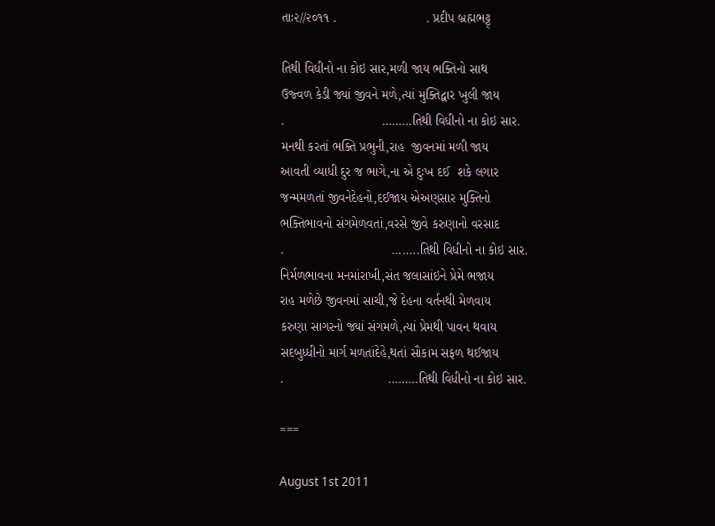તાઃ૨//૨૦૧૧ .                         . પ્રદીપ બ્રહ્મભટ્ટ્

તિથી વિધીનો ના કોઇ સાર,મળી જાય ભક્તિનો સાથ
ઉજ્વળ કેડી જ્યાં જીવને મળે,ત્યાં મુક્તિદ્વાર ખુલી જાય
.                           ………તિથી વિધીનો ના કોઇ સાર.
મનથી કરતાં ભક્તિ પ્રભુની,રાહ  જીવનમાં મળી જાય
આવતી વ્યાધી દુર જ ભાગે,ના એ દુઃખ દઈ  શકે લગાર
જન્મમળતાં જીવનેદેહનો,દઈજાય એઅણસાર મુક્તિનો
ભક્તિભાવનો સંગમેળવતાં,વરસે જીવે કરુણાનો વરસાદ
.                              ……..તિથી વિધીનો ના કોઇ સાર.
નિર્મળભાવના મનમાંરાખી,સંત જલાસાંઇને પ્રેમે ભજાય
રાહ મળેછે જીવનમાં સાચી,જે દેહના વર્તનથી મેળવાય
કરુણા સાગરનો જ્યાં સંગમળે,ત્યાં પ્રેમથી પાવન થવાય
સદબુધ્ધીનો માર્ગ મળતાંદેહે,થતાં સૌકામ સફળ થઈજાય
.                             ………તિથી વિધીનો ના કોઇ સાર.

===

August 1st 2011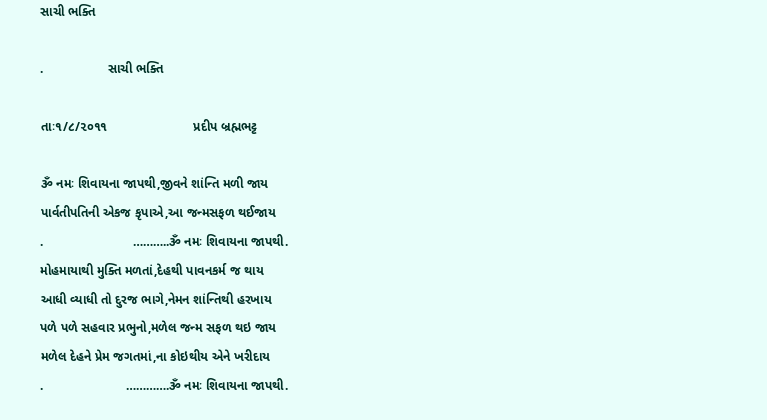સાચી ભક્તિ

.                  સાચી ભક્તિ

તાઃ૧/૮/૨૦૧૧                        પ્રદીપ બ્રહ્મભટ્ટ

ૐ નમઃ શિવાયના જાપથી,જીવને શાંન્તિ મળી જાય
પાર્વતીપતિની એકજ કૃપાએ,આ જન્મસફળ થઈજાય
.                         ………..ૐ નમઃ શિવાયના જાપથી.
મોહમાયાથી મુક્તિ મળતાં,દેહથી પાવનકર્મ જ થાય
આધી વ્યાધી તો દુરજ ભાગે,નેમન શાંન્તિથી હરખાય
પળે પળે સહવાર પ્રભુનો,મળેલ જન્મ સફળ થઇ જાય
મળેલ દેહને પ્રેમ જગતમાં,ના કોઇથીય એને ખરીદાય
.                       ………….ૐ નમઃ શિવાયના જાપથી.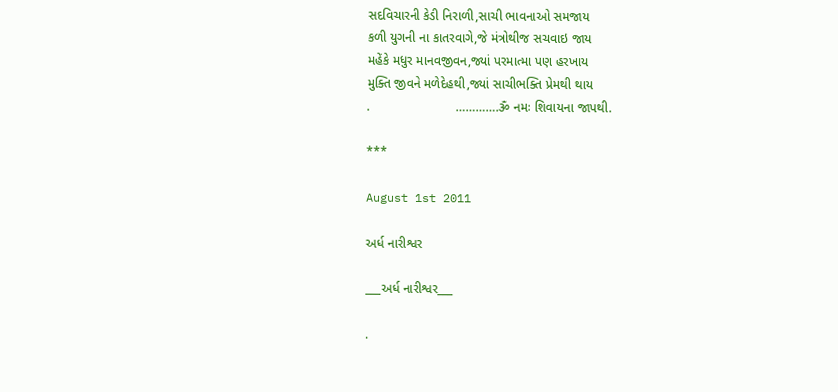સદવિચારની કેડી નિરાળી,સાચી ભાવનાઓ સમજાય
કળી યુગની ના કાતરવાગે,જે મંત્રોથીજ સચવાઇ જાય
મહેંકે મધુર માનવજીવન,જ્યાં પરમાત્મા પણ હરખાય
મુક્તિ જીવને મળેદેહથી,જ્યાં સાચીભક્તિ પ્રેમથી થાય
.                        ………….ૐ નમઃ શિવાયના જાપથી.

***

August 1st 2011

અર્ધ નારીશ્વર

___અર્ધ નારીશ્વર___

.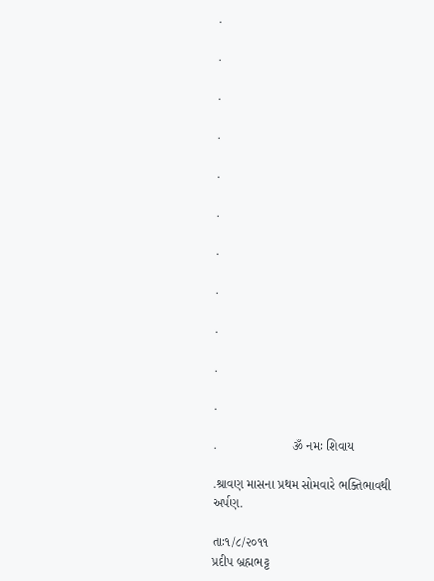.

.

.

.

.

.

.

.

.

.

.

.                     ૐ નમઃ શિવાય

.શ્રાવણ માસના પ્રથમ સોમવારે ભક્તિભાવથી અર્પણ.

તાઃ૧/૮/૨૦૧૧                                    પ્રદીપ બ્રહ્મભટ્ટ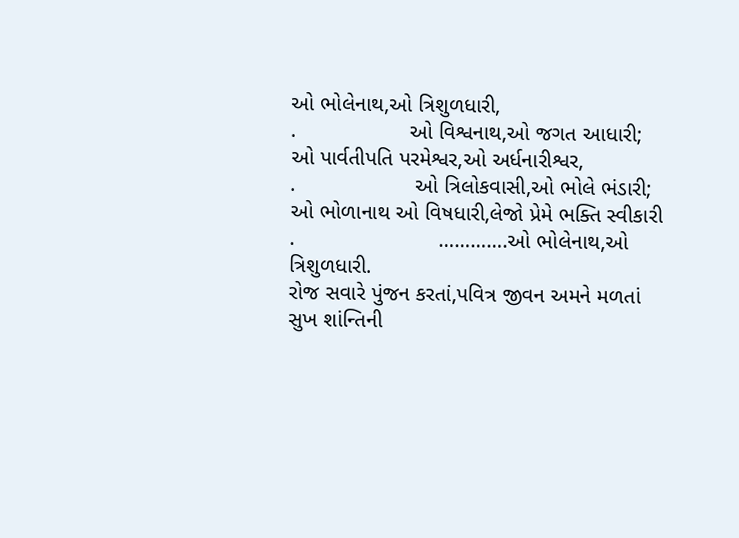ઓ ભોલેનાથ,ઓ ત્રિશુળધારી,
.                   ઓ વિશ્વનાથ,ઓ જગત આધારી;
ઓ પાર્વતીપતિ પરમેશ્વર,ઓ અર્ધનારીશ્વર,
.                    ઓ ત્રિલોકવાસી,ઓ ભોલે ભંડારી;
ઓ ભોળાનાથ ઓ વિષધારી,લેજો પ્રેમે ભક્તિ સ્વીકારી
.                        ………….ઓ ભોલેનાથ,ઓ ત્રિશુળધારી.
રોજ સવારે પુંજન કરતાં,પવિત્ર જીવન અમને મળતાં
સુખ શાંન્તિની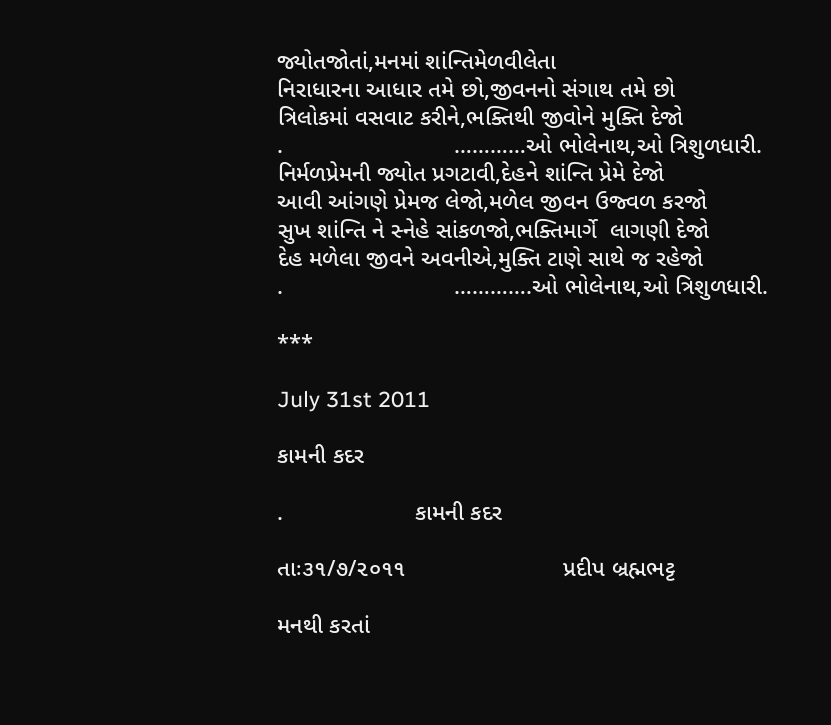જ્યોતજોતાં,મનમાં શાંન્તિમેળવીલેતા
નિરાધારના આધાર તમે છો,જીવનનો સંગાથ તમે છો
ત્રિલોકમાં વસવાટ કરીને,ભક્તિથી જીવોને મુક્તિ દેજો
.                          …………ઓ ભોલેનાથ,ઓ ત્રિશુળધારી.
નિર્મળપ્રેમની જ્યોત પ્રગટાવી,દેહને શાંન્તિ પ્રેમે દેજો
આવી આંગણે પ્રેમજ લેજો,મળેલ જીવન ઉજ્વળ કરજો
સુખ શાંન્તિ ને સ્નેહે સાંકળજો,ભક્તિમાર્ગે  લાગણી દેજો
દેહ મળેલા જીવને અવનીએ,મુક્તિ ટાણે સાથે જ રહેજો
.                          ………….ઓ ભોલેનાથ,ઓ ત્રિશુળધારી.

***

July 31st 2011

કામની કદર

.                    કામની કદર

તાઃ૩૧/૭/૨૦૧૧                        પ્રદીપ બ્રહ્મભટ્ટ

મનથી કરતાં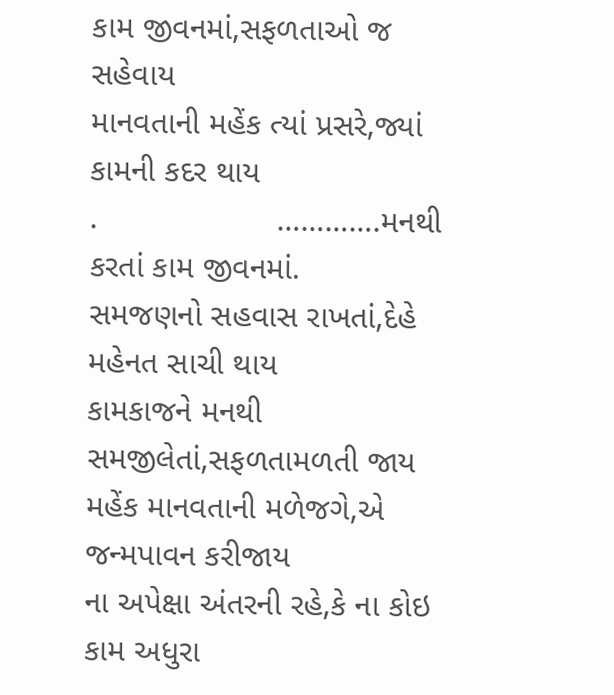કામ જીવનમાં,સફળતાઓ જ સહેવાય
માનવતાની મહેંક ત્યાં પ્રસરે,જ્યાં કામની કદર થાય
.                    ………….મનથી કરતાં કામ જીવનમાં.
સમજણનો સહવાસ રાખતાં,દેહે મહેનત સાચી થાય
કામકાજને મનથી સમજીલેતાં,સફળતામળતી જાય
મહેંક માનવતાની મળેજગે,એ જન્મપાવન કરીજાય
ના અપેક્ષા અંતરની રહે,કે ના કોઇ કામ અધુરા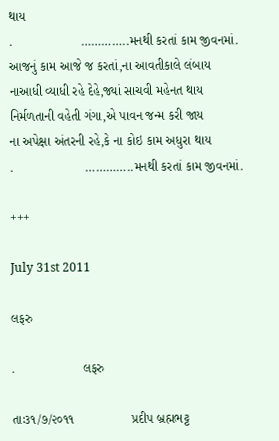થાય
.                   …………..મનથી કરતાં કામ જીવનમાં.
આજનું કામ આજે જ કરતાં,ના આવતીકાલે લંબાય
નાઆધી વ્યાધી રહે દેહે,જ્યાં સાચવી મહેનત થાય
નિર્મળતાની વહેતી ગંગા,એ પાવન જન્મ કરી જાય
ના અપેક્ષા અંતરની રહે,કે ના કોઇ કામ અધુરા થાય
.                    …………..મનથી કરતાં કામ જીવનમાં.

+++

July 31st 2011

લફરુ

.                   લફરુ

તાઃ૩૧/૭/૨૦૧૧                પ્રદીપ બ્રહ્મભટ્ટ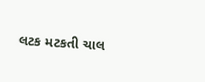લટક મટકતી ચાલ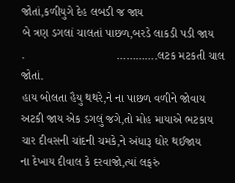જોતાં,કળીયુગે દેહ લબડી જ જાય
બે ત્રણ ડગલાં ચાલતાં પાછળ,બરડે લાકડી પડી જાય
.                            ………….લટક મટકતી ચાલ જોતાં.
હાય બોલતા હૈયુ થથરે,ને ના પાછળ વળીને જોવાય
અટકી જાય એક ડગલું જગે,તો મોહ માયાએ ભટકાય
ચાર દીવસની ચાંદની ચમકે,ને અંધારૂ ઘોર થઈજાય
ના દેખાય દીવાલ કે દરવાજો,ત્યાં લફરું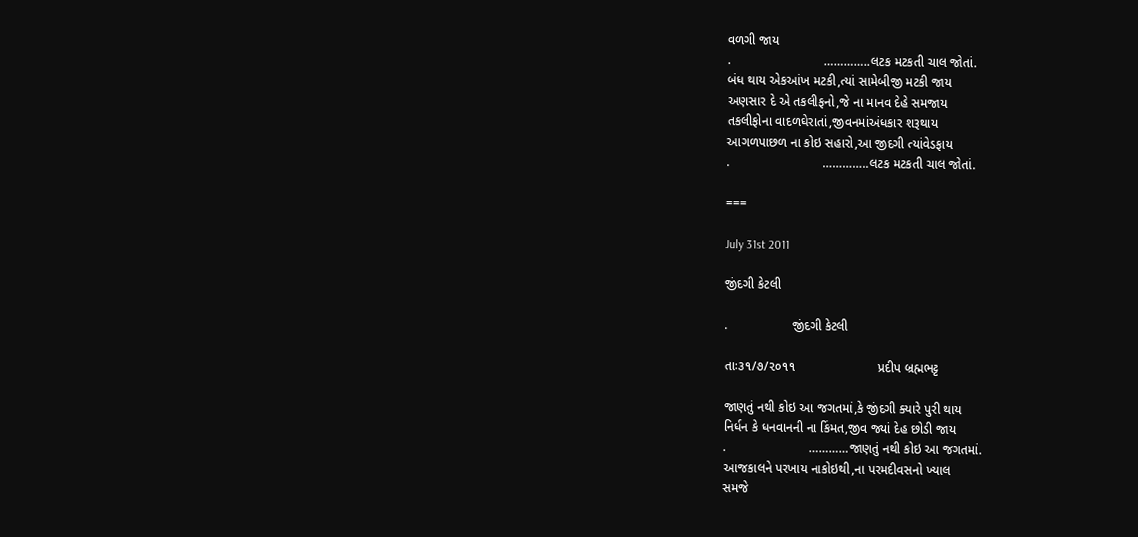વળગી જાય
.                          …………..લટક મટકતી ચાલ જોતાં.
બંધ થાય એકઆંખ મટકી,ત્યાં સામેબીજી મટકી જાય
અણસાર દે એ તકલીફનો,જે ના માનવ દેહે સમજાય
તકલીફોના વાદળઘેરાતાં,જીવનમાંઅંધકાર શરૂથાય
આગળપાછળ ના કોઇ સહારો,આ જીદગી ત્યાંવેડફાય
.                          …………..લટક મટકતી ચાલ જોતાં.

===

July 31st 2011

જીંદગી કેટલી

.                  જીંદગી કેટલી

તાઃ૩૧/૭/૨૦૧૧                       પ્રદીપ બ્રહ્મભટ્ટ

જાણતું નથી કોઇ આ જગતમાં,કે જીંદગી ક્યારે પુરી થાય
નિર્ધન કે ધનવાનની ના કિંમત,જીવ જ્યાં દેહ છોડી જાય
.                       …………જાણતું નથી કોઇ આ જગતમાં.
આજકાલને પરખાય નાકોઇથી,ના પરમદીવસનો ખ્યાલ
સમજે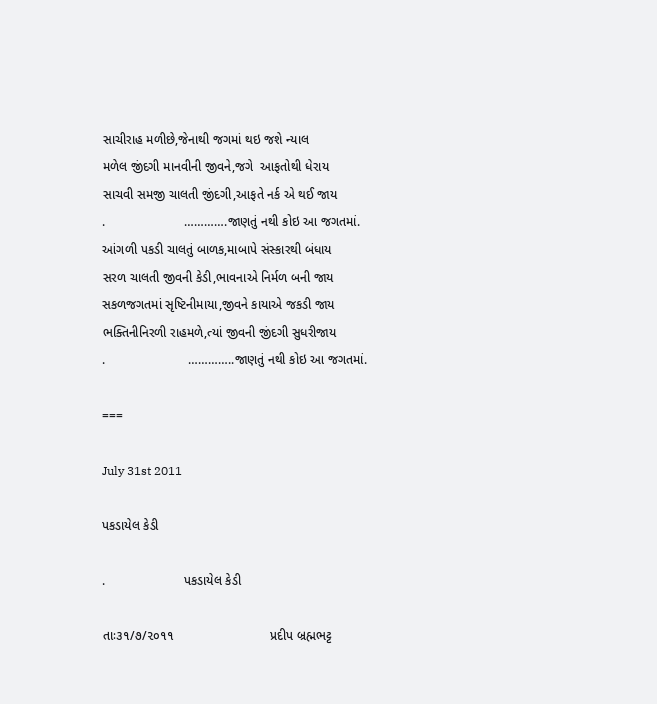સાચીરાહ મળીછે,જેનાથી જગમાં થઇ જશે ન્યાલ
મળેલ જીંદગી માનવીની જીવને,જગે  આફતોથી ધેરાય
સાચવી સમજી ચાલતી જીંદગી,આફતે નર્ક એ થઈ જાય
.                      ………….જાણતું નથી કોઇ આ જગતમાં.
આંગળી પકડી ચાલતું બાળક,માબાપે સંસ્કારથી બંધાય
સરળ ચાલતી જીવની કેડી,ભાવનાએ નિર્મળ બની જાય
સકળજગતમાં સૃષ્ટિનીમાયા,જીવને કાયાએ જકડી જાય
ભક્તિનીનિરળી રાહમળે,ત્યાં જીવની જીંદગી સુધરીજાય
.                       …………..જાણતું નથી કોઇ આ જગતમાં.

===

July 31st 2011

પકડાયેલ કેડી

.                      પકડાયેલ કેડી

તાઃ૩૧/૭/૨૦૧૧                           પ્રદીપ બ્રહ્મભટ્ટ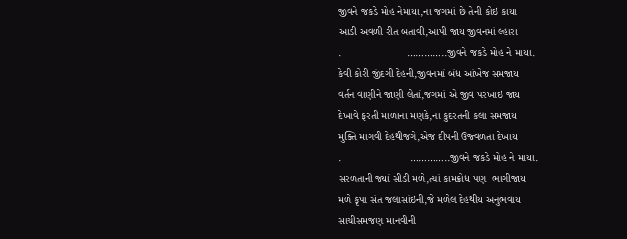જીવને જકડે મોહ નેમાયા,ના જગમાં છે તેની કોઇ કાયા
આડી અવળી રીત બતાવી,આપી જાય જીવનમાં લ્હારા
.                      …………..જીવને જકડે મોહ ને માયા.
કેવી કોરી જીંદગી દેહની,જીવનમાં બંધ આંખેજ સમજાય
વર્તન વાણીને જાણી લેતાં,જગમાં એ જીવ પરખાઇ જાય
દેખાવે ફરતી માળાના મણકે,ના કુદરતની કલા સમજાય
મુક્તિ માગવી દેહથીજગે,એજ દીપની ઉજ્વળતા દેખાય
.                       …………..જીવને જકડે મોહ ને માયા.
સરળતાની જ્યાં સીડી મળે,ત્યાં કામક્રોધ પણ  ભાગીજાય
મળે કૃપા સંત જલાસાંઇની,જે મળેલ દેહથીય અનુભવાય
સાચીસમજણ માનવીની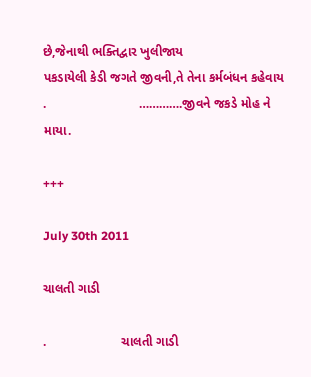છે,જેનાથી ભક્તિદ્વાર ખુલીજાય
પકડાયેલી કેડી જગતે જીવની,તે તેના કર્મબંધન કહેવાય
.                          ………….જીવને જકડે મોહ ને માયા.

+++

July 30th 2011

ચાલતી ગાડી

.                     ચાલતી ગાડી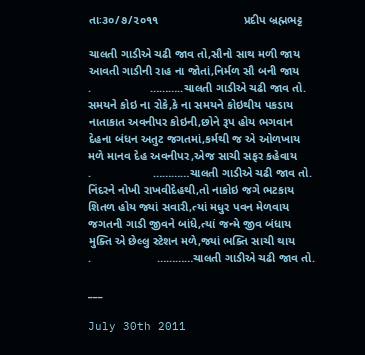તાઃ૩૦/૭/૨૦૧૧                          પ્રદીપ બ્રહ્મભટ્ટ

ચાલતી ગાડીએ ચઢી જાવ તો,સૌનો સાથ મળી જાય
આવતી ગાડીની રાહ ના જોતાં,નિર્મળ સૌ બની જાય
.                  ………..ચાલતી ગાડીએ ચઢી જાવ તો.
સમયને કોઇ ના રોકે,કે ના સમયને કોઇથીય પકડાય
નાતાકાત અવનીપર કોઇની,છોને રૂપ હોય ભગવાન
દેહના બંધન અતુટ જગતમાં,કર્મથી જ એ ઓળખાય
મળે માનવ દેહ અવનીપર,એજ સાચી સફર કહેવાય
.                   …………ચાલતી ગાડીએ ચઢી જાવ તો.
નિંદરને નોખી રાખવીદેહથી,તો નાકોઇ જગે ભટકાય
શિતળ હોય જ્યાં સવારી,ત્યાં મધુર પવન મેળવાય
જગતની ગાડી જીવને બાંધે,ત્યાં જન્મે જીવ બંધાય
મુક્તિ એ છેલ્લુ સ્ટેશન મળે,જ્યાં ભક્તિ સાચી થાય
.                    …………ચાલતી ગાડીએ ચઢી જાવ તો.

___

July 30th 2011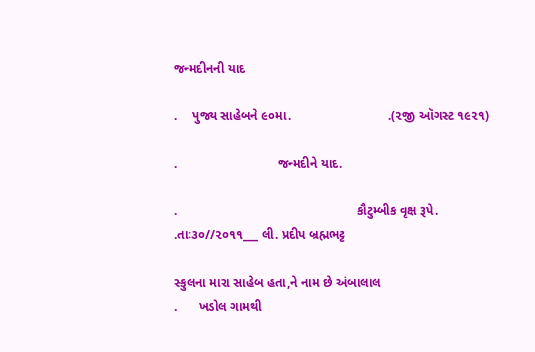જન્મદીનની યાદ

.    પુજ્ય સાહેબને ૯૦મા.                           .(૨જી ઑગસ્ટ ૧૯૨૧)

.                            જન્મદીને યાદ.

.                                                  કૌટુમ્બીક વૃક્ષ રૂપે.
.તાઃ૩૦//૨૦૧૧___ લી. પ્રદીપ બ્રહ્મભટ્ટ

સ્કુલના મારા સાહેબ હતા,ને નામ છે અંબાલાલ
.      ખડોલ ગામથી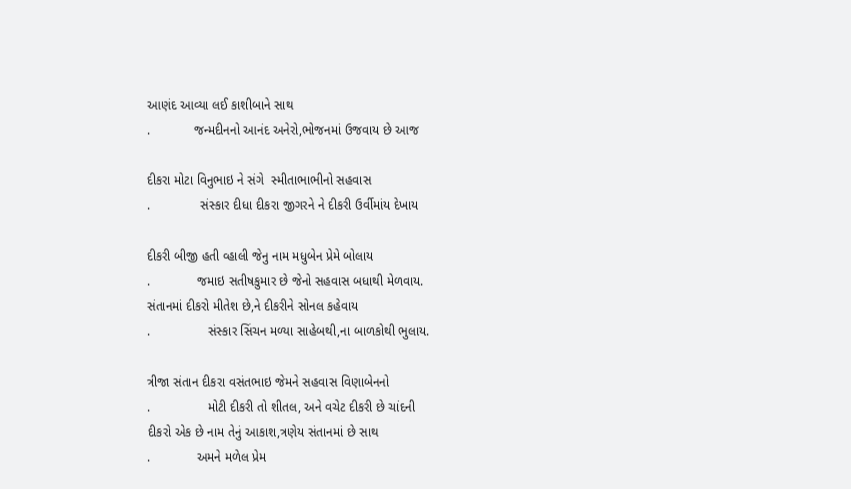આણંદ આવ્યા લઈ કાશીબાને સાથ
.            જન્મદીનનો આનંદ અનેરો,ભોજનમાં ઉજવાય છે આજ

દીકરા મોટા વિનુભાઇ ને સંગે  સ્મીતાભાભીનો સહવાસ
.              સંસ્કાર દીધા દીકરા જીગરને ને દીકરી ઉર્વીમાંય દેખાય

દીકરી બીજી હતી વ્હાલી જેનુ નામ મધુબેન પ્રેમે બોલાય
.             જમાઇ સતીષકુમાર છે જેનો સહવાસ બધાથી મેળવાય.
સંતાનમાં દીકરો મીતેશ છે,ને દીકરીને સોનલ કહેવાય
.                સંસ્કાર સિંચન મળ્યા સાહેબથી,ના બાળકોથી ભુલાય.

ત્રીજા સંતાન દીકરા વસંતભાઇ જેમને સહવાસ વિણાબેનનો
.                મોટી દીકરી તો શીતલ, અને વચેટ દીકરી છે ચાંદની
દીકરો એક છે નામ તેનું આકાશ,ત્રણેય સંતાનમાં છે સાથ
.             અમને મળેલ પ્રેમ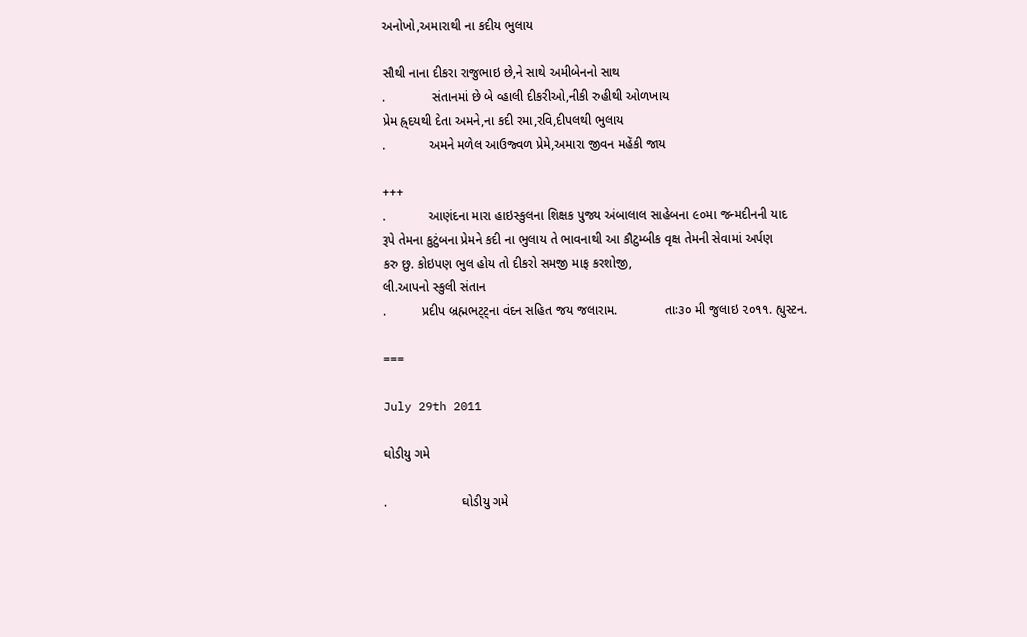અનોખો,અમારાથી ના કદીય ભુલાય

સૌથી નાના દીકરા રાજુભાઇ છે,ને સાથે અમીબેનનો સાથ
.             સંતાનમાં છે બે વ્હાલી દીકરીઓ,નીકી રુહીથી ઓળખાય
પ્રેમ હ્ર્દયથી દેતા અમને,ના કદી રમા,રવિ,દીપલથી ભુલાય
.            અમને મળેલ આઉજ્વળ પ્રેમે,અમારા જીવન મહેંકી જાય

+++
.            આણંદના મારા હાઇસ્કુલના શિક્ષક પુજ્ય અંબાલાલ સાહેબના ૯૦મા જન્મદીનની યાદ
રૂપે તેમના કુટુંબના પ્રેમને કદી ના ભુલાય તે ભાવનાથી આ કૌટુમ્બીક વૃક્ષ તેમની સેવામાં અર્પણ
કરુ છુ. કોઇપણ ભુલ હોય તો દીકરો સમજી માફ કરશોજી,
લી.આપનો સ્કુલી સંતાન
.          પ્રદીપ બ્રહ્મભટ્ટ્ના વંદન સહિત જય જલારામ.             તાઃ૩૦ મી જુલાઇ ૨૦૧૧. હ્યુસ્ટન.

===

July 29th 2011

ઘોડીયુ ગમે

.                     ઘોડીયુ ગમે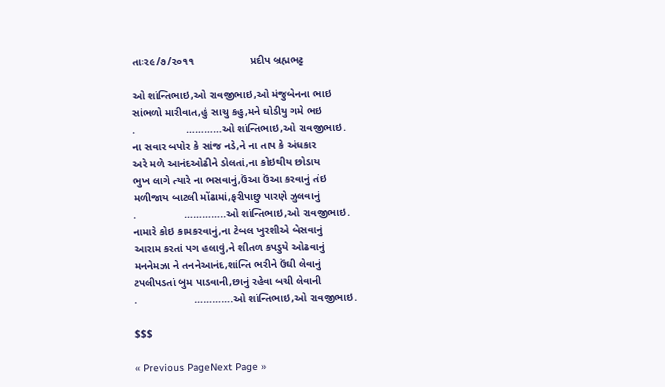તાઃ૨૯/૭/૨૦૧૧                   પ્રદીપ બ્રહ્મભટ્ટ

ઓ શાંન્તિભાઇ,ઓ રાવજીભાઇ,ઓ મંજુબેનના ભાઇ
સાંભળો મારીવાત,હું સાચુ કહુ,મને ઘોડીયુ ગમે ભઇ
.                 …………ઓ શાંન્તિભાઇ,ઓ રાવજીભાઇ.
ના સવાર બપોર કે સાંજ નડે,ને ના તાપ કે અંધકાર
અરે મળે આનંદઓઢીને ડોલતાં,ના કોઇથીય છોડાય
ભુખ લાગે ત્યારે ના ભસવાનું,ઉંઆ ઉંઆ કરવાનું તંઇ
મળીજાય બાટલી મોંઢામાં,ફરીપાછુ પારણે ઝુલવાનું
.                …………..ઓ શાંન્તિભાઇ,ઓ રાવજીભાઇ.
નામારે કોઇ કામકરવાનું,ના ટેબલ ખુરશીએ બેસવાનું
આરામ કરતાં પગ હલાવું,ને શીતળ કપડુયે ઓઢવાનું
મનનેમઝા ને તનનેઆનંદ,શાંન્તિ ભરીને ઉંઘી લેવાનું
ટપલીપડતાં બુમ પાડવાની,છાનું રહેવા બચી લેવાની
.                   ………….ઓ શાંન્તિભાઇ,ઓ રાવજીભાઇ.

$$$

« Previous PageNext Page »